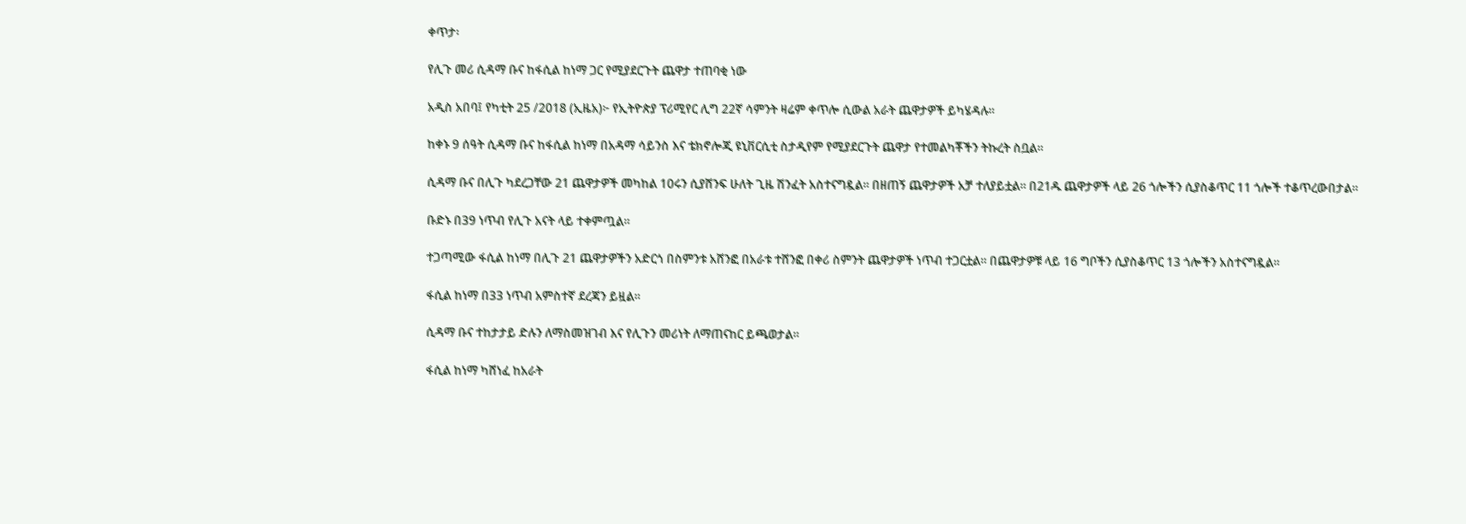ቀጥታ፡

የሊጉ መሪ ሲዳማ ቡና ከፋሲል ከነማ ጋር የሚያደርጉት ጨዋታ ተጠባቂ ነው

አዲስ አበባ፤ የካቲት 25 /2018 (ኢዜአ)፦ የኢትዮጵያ ፕሪሚየር ሊግ 22ኛ ሳምንት ዛሬም ቀጥሎ ሲውል አራት ጨዋታዎች ይካሄዳሉ።

ከቀኑ 9 ሰዓት ሲዳማ ቡና ከፋሲል ከነማ በአዳማ ሳይንስ እና ቴክኖሎጂ ዩኒቨርሲቲ ስታዲየም የሚያደርጉት ጨዋታ የተመልካቾችን ትኩረት ስቧል።

ሲዳማ ቡና በሊጉ ካደረጋቸው 21 ጨዋታዎች መካከል 10ሩን ሲያሸንፍ ሁለት ጊዜ ሽንፈት አስተናግዷል። በዘጠኝ ጨዋታዎች አቻ ተለያይቷል። በ21ዱ ጨዋታዎች ላይ 26 ጎሎችን ሲያስቆጥር 11 ጎሎች ተቆጥረውበታል።

ቡድኑ በ39 ነጥብ የሊጉ አናት ላይ ተቀምጧል።

ተጋጣሚው ፋሲል ከነማ በሊጉ 21 ጨዋታዎችን አድርጎ በስምንቱ አሸንፎ በአራቱ ተሸንፎ በቀሪ ስምንት ጨዋታዎች ነጥብ ተጋርቷል። በጨዋታዎቹ ላይ 16 ግቦችን ሲያስቆጥር 13 ጎሎችን አስተናግዷል።

ፋሲል ከነማ በ33 ነጥብ አምስተኛ ደረጃን ይዟል።

ሲዳማ ቡና ተከታታይ ድሉን ለማስመዝገብ እና የሊጉን መሪነት ለማጠናከር ይጫወታል።

ፋሲል ከነማ ካሸነፈ ከአራት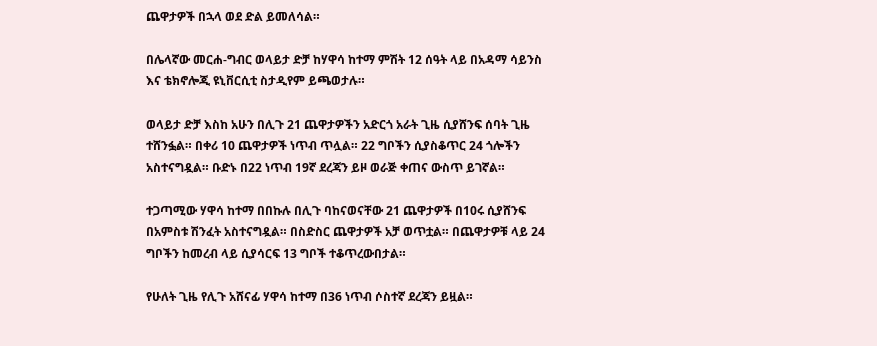ጨዋታዎች በኋላ ወደ ድል ይመለሳል።

በሌላኛው መርሐ-ግብር ወላይታ ድቻ ከሃዋሳ ከተማ ምሽት 12 ሰዓት ላይ በአዳማ ሳይንስ እና ቴክኖሎጂ ዩኒቨርሲቲ ስታዲየም ይጫወታሉ።

ወላይታ ድቻ እስከ አሁን በሊጉ 21 ጨዋታዎችን አድርጎ አራት ጊዜ ሲያሸንፍ ሰባት ጊዜ ተሸንፏል። በቀሪ 10 ጨዋታዎች ነጥብ ጥሏል። 22 ግቦችን ሲያስቆጥር 24 ጎሎችን አስተናግዷል። ቡድኑ በ22 ነጥብ 19ኛ ደረጃን ይዞ ወራጅ ቀጠና ውስጥ ይገኛል።

ተጋጣሚው ሃዋሳ ከተማ በበኩሉ በሊጉ ባከናወናቸው 21 ጨዋታዎች በ10ሩ ሲያሸንፍ በአምስቱ ሽንፈት አስተናግዷል። በስድስር ጨዋታዎች አቻ ወጥቷል። በጨዋታዎቹ ላይ 24 ግቦችን ከመረብ ላይ ሲያሳርፍ 13 ግቦች ተቆጥረውበታል።

የሁለት ጊዜ የሊጉ አሸናፊ ሃዋሳ ከተማ በ36 ነጥብ ሶስተኛ ደረጃን ይዟል።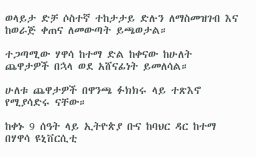ወላይታ ድቻ ሶስተኛ ተከታታይ ድሉን ለማስመዝገብ እና ከወራጅ ቀጠና ለመውጣት ይጫወታል።

ተጋጣሚው ሃዋሳ ከተማ ድል ከቀናው ከሁለት ጨዋታዎች በኋላ ወደ አሸናፊነት ይመለሳል።

ሁለቱ ጨዋታዎች በዋንጫ ፉክክሩ ላይ ተጽእኖ የሚያሳድሩ ናቸው።

ከቀኑ 9 ሰዓት ላይ ኢትዮጵያ ቡና ከባህር ዳር ከተማ በሃዋሳ ዩኒቨርሲቲ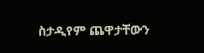ስታዲየም ጨዋታቸውን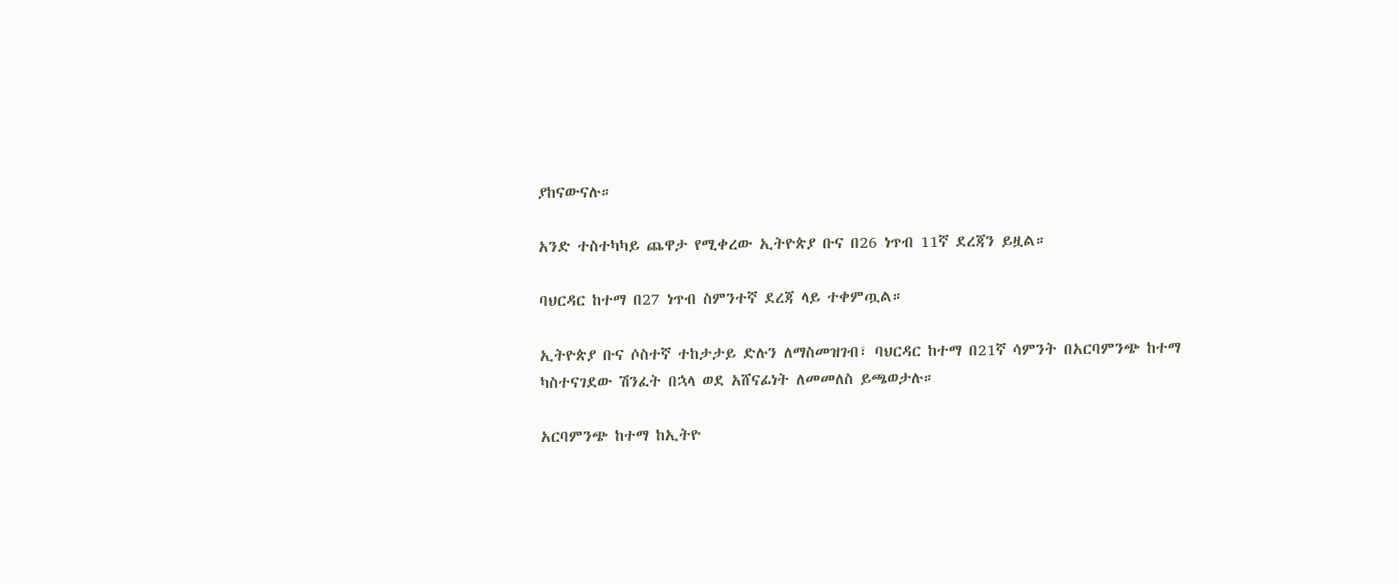ያከናውናሉ።

አንድ ተስተካካይ ጨዋታ የሚቀረው ኢትዮጵያ ቡና በ26 ነጥብ 11ኛ ደረጃን ይዟል።

ባህርዳር ከተማ በ27 ነጥብ ስምንተኛ ደረጃ ላይ ተቀምጧል።

ኢትዮጵያ ቡና ሶስተኛ ተከታታይ ድሉን ለማስመዝገብ፣ ባህርዳር ከተማ በ21ኛ ሳምንት በአርባምንጭ ከተማ ካስተናገደው ሽንፈት በኋላ ወደ አሸናፊነት ለመመለስ ይጫወታሉ።

አርባምንጭ ከተማ ከኢትዮ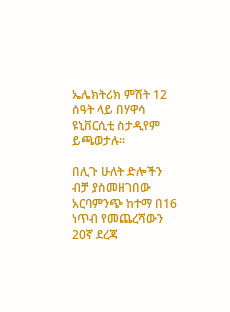ኤሌክትሪክ ምሽት 12 ሰዓት ላይ በሃዋሳ ዩኒቨርሲቲ ስታዲየም ይጫወታሉ።

በሊጉ ሁለት ድሎችን ብቻ ያስመዘገበው አርባምንጭ ከተማ በ16 ነጥብ የመጨረሻውን 20ኛ ደረጃ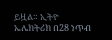ይዟል። ኢትዮ ኤሌክትሪክ በ28 ነጥብ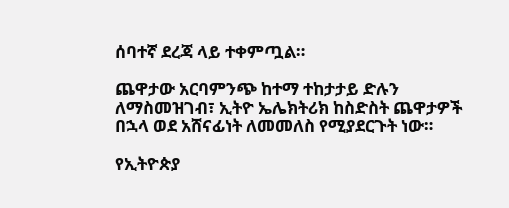ሰባተኛ ደረጃ ላይ ተቀምጧል።

ጨዋታው አርባምንጭ ከተማ ተከታታይ ድሉን ለማስመዝገብ፣ ኢትዮ ኤሌክትሪክ ከስድስት ጨዋታዎች በኋላ ወደ አሸናፊነት ለመመለስ የሚያደርጉት ነው።

የኢትዮጵያ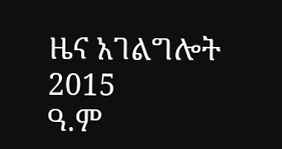ዜና አገልግሎት
2015
ዓ.ም